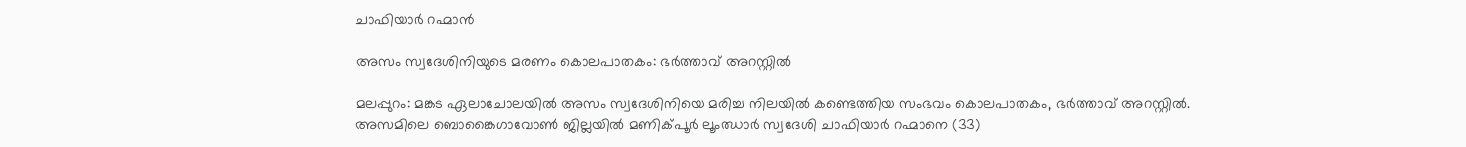ചാഫിയാര്‍ റഹ്മാൻ

അസം സ്വദേശിനിയുടെ മരണം കൊലപാതകം: ഭർത്താവ് അറസ്റ്റിൽ

മലപ്പുറം: മങ്കട ഏലാചോലയിൽ അസം സ്വദേശിനിയെ മരിച്ച നിലയിൽ കണ്ടെത്തിയ സംഭവം കൊലപാതകം, ഭർത്താവ് അറസ്റ്റിൽ. അസമിലെ ബൊങ്കൈഗാവോണ്‍ ജില്ലയില്‍ മണിക്പൂര്‍ ലൂംഝാര്‍ സ്വദേശി ചാഫിയാര്‍ റഹ്മാനെ (33)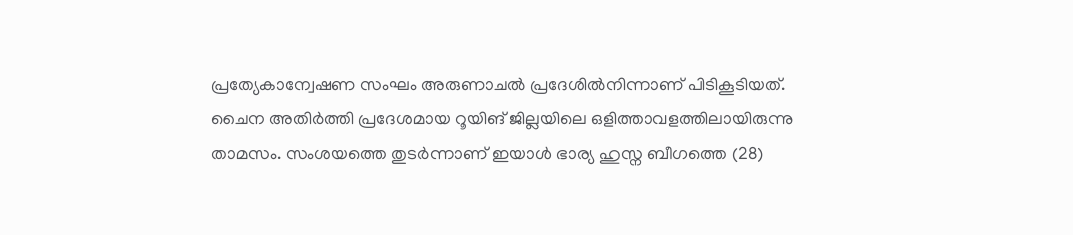പ്രത്യേകാന്വേഷണ സംഘം അരുണാചൽ പ്രദേശിൽനിന്നാണ് പിടികൂടിയത്. ചൈന അതിര്‍ത്തി പ്രദേശമായ റൂയിങ് ജില്ലയിലെ ഒളിത്താവളത്തിലായിരുന്നു താമസം. സംശയത്തെ തുടർന്നാണ് ഇയാൾ ഭാര്യ ഹുസ്ന ബീഗത്തെ (28)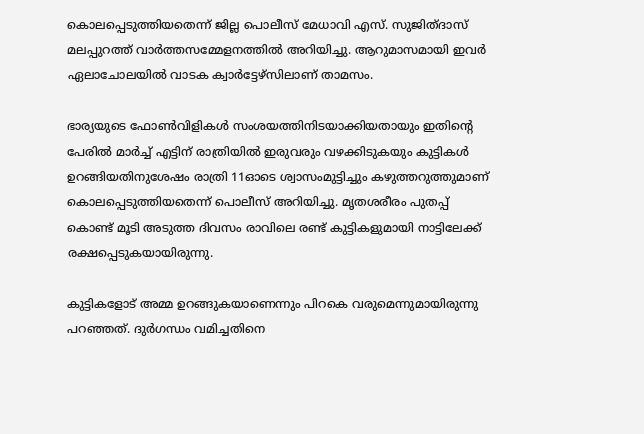കൊലപ്പെടുത്തിയതെന്ന് ജില്ല പൊലീസ് മേധാവി എസ്. സുജിത്ദാസ് മലപ്പുറത്ത് വാർത്തസമ്മേളനത്തിൽ അറിയിച്ചു. ആറുമാസമായി ഇവർ ഏലാചോലയിൽ വാടക ക്വാർട്ടേഴ്സിലാണ് താമസം.

ഭാര്യയുടെ ഫോണ്‍വിളികൾ സംശയത്തിനിടയാക്കിയതായും ഇതിന്‍റെ പേരിൽ മാർച്ച് എട്ടിന് രാത്രിയിൽ ഇരുവരും വഴക്കിടുകയും കുട്ടികള്‍ ഉറങ്ങിയതിനുശേഷം രാത്രി 11ഓടെ ശ്വാസംമുട്ടിച്ചും കഴുത്തറുത്തുമാണ് കൊലപ്പെടുത്തിയതെന്ന് പൊലീസ് അറിയിച്ചു. മൃതശരീരം പുതപ്പ് കൊണ്ട് മൂടി അടുത്ത ദിവസം രാവിലെ രണ്ട് കുട്ടികളുമായി നാട്ടിലേക്ക് രക്ഷപ്പെടുകയായിരുന്നു.

കുട്ടികളോട് അമ്മ ഉറങ്ങുകയാണെന്നും പിറകെ വരുമെന്നുമായിരുന്നു പറഞ്ഞത്. ദുർഗന്ധം വമിച്ചതിനെ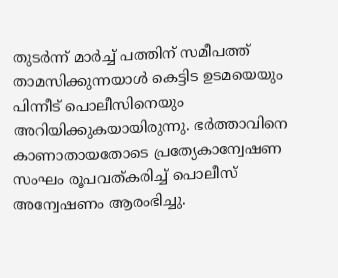തുടർന്ന് മാർച്ച് പത്തിന് സമീപത്ത് താമസിക്കുന്നയാൾ കെട്ടിട ഉടമയെയും പിന്നീട് പൊലീസിനെയും അറിയിക്കുകയായിരുന്നു. ഭർത്താവിനെ കാണാതായതോടെ പ്രത്യേകാന്വേഷണ സംഘം രൂപവത്കരിച്ച് പൊലീസ് അന്വേഷണം ആരംഭിച്ചു.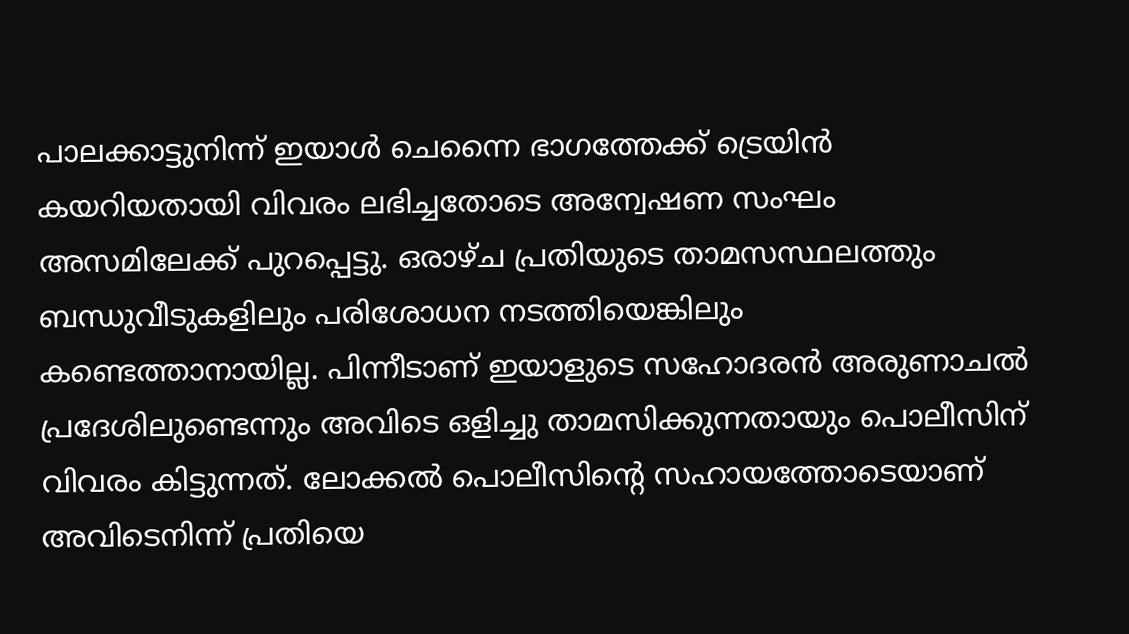പാലക്കാട്ടുനിന്ന് ഇയാൾ ചെന്നൈ ഭാഗത്തേക്ക് ട്രെയിന്‍ കയറിയതായി വിവരം ലഭിച്ചതോടെ അന്വേഷണ സംഘം അസമിലേക്ക് പുറപ്പെട്ടു. ഒരാഴ്ച പ്രതിയുടെ താമസസ്ഥലത്തും ബന്ധുവീടുകളിലും പരിശോധന നടത്തിയെങ്കിലും കണ്ടെത്താനായില്ല. പിന്നീടാണ് ഇയാളുടെ സഹോദരൻ അരുണാചൽ പ്രദേശിലുണ്ടെന്നും അവിടെ ഒളിച്ചു താമസിക്കുന്നതായും പൊലീസിന് വിവരം കിട്ടുന്നത്. ലോക്കൽ പൊലീസിന്‍റെ സഹായത്തോടെയാണ് അവിടെനിന്ന് പ്രതിയെ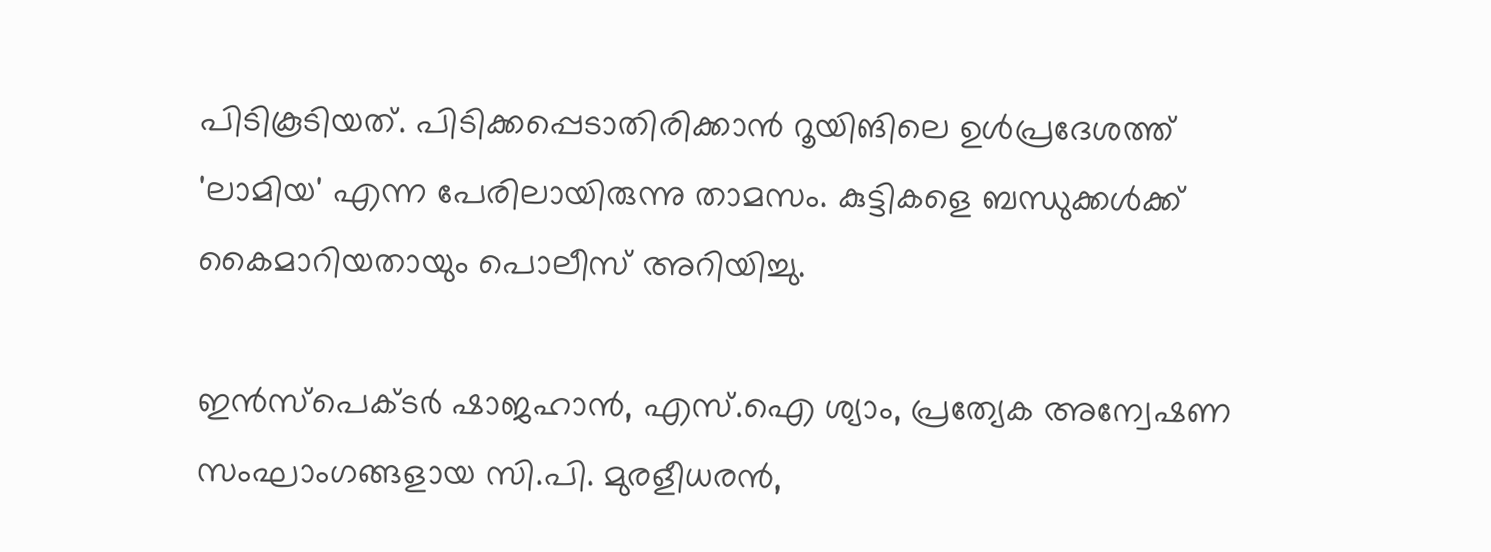പിടികൂടിയത്. പിടിക്കപ്പെടാതിരിക്കാൻ റൂയിങിലെ ഉള്‍പ്രദേശത്ത് 'ലാമിയ' എന്ന പേരിലായിരുന്നു താമസം. കുട്ടികളെ ബന്ധുക്കൾക്ക് കൈമാറിയതായും പൊലീസ് അറിയിച്ചു.

ഇൻസ്പെക്ടർ ഷാജഹാൻ, എസ്.ഐ ശ്യാം, പ്രത്യേക അന്വേഷണ സംഘാംഗങ്ങളായ സി.പി. മുരളീധരൻ,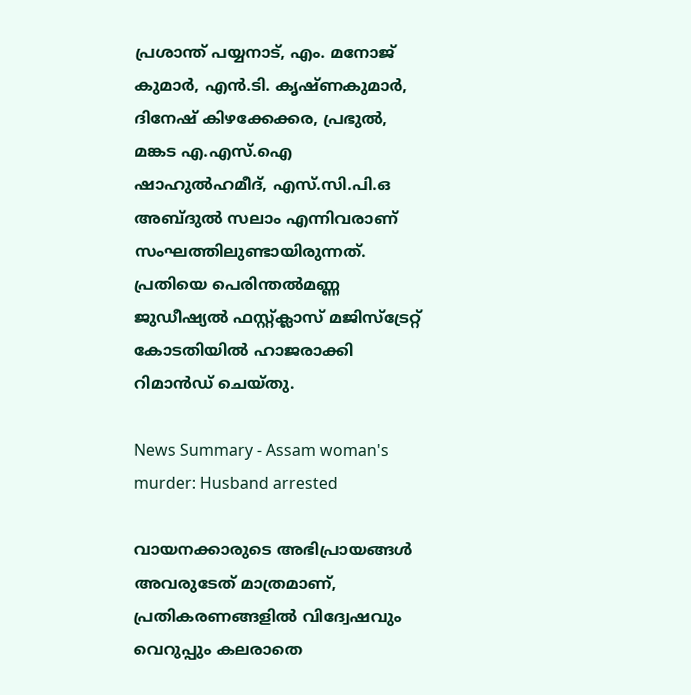പ്രശാന്ത് പയ്യനാട്, എം. മനോജ് കുമാര്‍, എന്‍.ടി. കൃഷ്ണകുമാര്‍, ദിനേഷ് കിഴക്കേക്കര, പ്രഭുല്‍, മങ്കട എ.എസ്.ഐ ഷാഹുല്‍ഹമീദ്, എസ്.സി.പി.ഒ അബ്ദുൽ സലാം എന്നിവരാണ് സംഘത്തിലുണ്ടായിരുന്നത്. പ്രതിയെ പെരിന്തല്‍മണ്ണ ജുഡീഷ്യല്‍ ഫസ്റ്റ്ക്ലാസ് മജിസ്ട്രേറ്റ് കോടതിയില്‍ ഹാജരാക്കി റിമാൻഡ് ചെയ്തു.

News Summary - Assam woman's murder: Husband arrested

വായനക്കാരുടെ അഭിപ്രായങ്ങള്‍ അവരുടേത് മാത്രമാണ്, പ്രതികരണങ്ങളിൽ വിദ്വേഷവും വെറുപ്പും കലരാതെ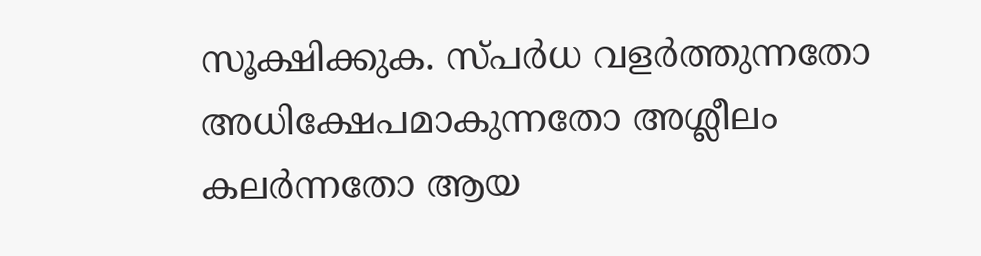സൂക്ഷിക്കുക. സ്പർധ വളർത്തുന്നതോ അധിക്ഷേപമാകുന്നതോ അശ്ലീലം കലർന്നതോ ആയ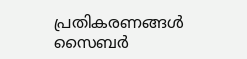പ്രതികരണങ്ങൾ സൈബർ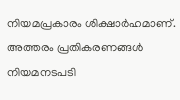നിയമപ്രകാരം ശിക്ഷാർഹമാണ്. അത്തരം പ്രതികരണങ്ങൾ നിയമനടപടി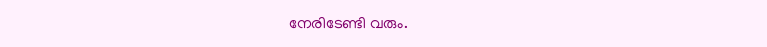നേരിടേണ്ടി വരും.